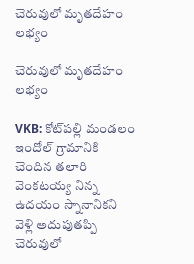చెరువులో మృతదేహం లభ్యం

చెరువులో మృతదేహం లభ్యం

VKB: కోట్‌పల్లి మండలం ఇందోల్ గ్రామానికి చెందిన తలారి వెంకటయ్య నిన్న ఉదయం స్నానానికని వెళ్లి అదుపుతప్పి చెరువులో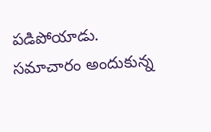పడిపోయాడు. సమాచారం అందుకున్న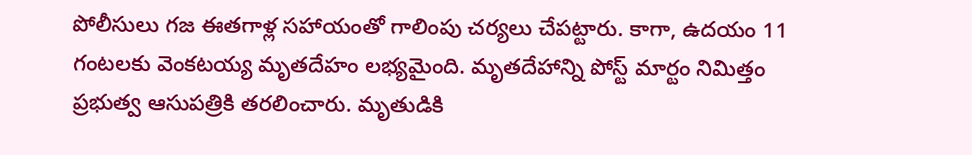పోలీసులు గజ ఈతగాళ్ల సహాయంతో గాలింపు చర్యలు చేపట్టారు. కాగా, ఉదయం 11 గంటలకు వెంకటయ్య మృతదేహం లభ్యమైంది. మృతదేహాన్ని పోస్ట్ మార్టం నిమిత్తం ప్రభుత్వ ఆసుపత్రికి తరలించారు. మృతుడికి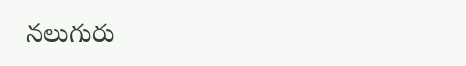నలుగురు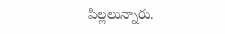పిల్లలున్నారు.